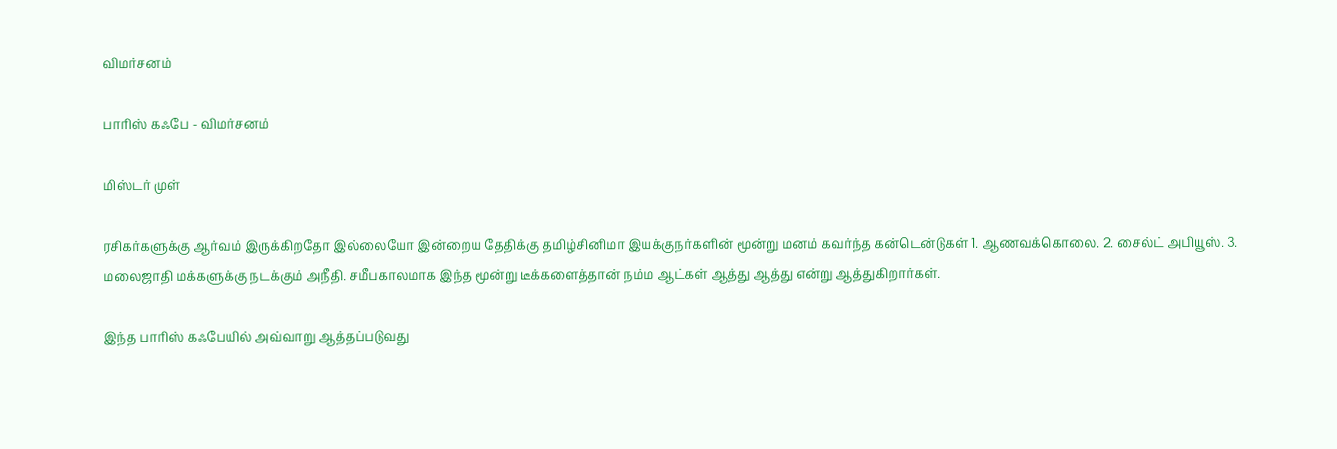விமர்சனம்

பாரிஸ் கஃபே - விமர்சனம்

மிஸ்டர் முள்

ரசிகர்களுக்கு ஆர்வம் இருக்கிறதோ இல்லையோ இன்றைய தேதிக்கு தமிழ்சினிமா இயக்குநர்களின் மூன்று மனம் கவர்ந்த கன்டென்டுகள் 1. ஆணவக்கொலை. 2. சைல்ட் அபியூஸ். 3. மலைஜாதி மக்களுக்கு நடக்கும் அநீதி. சமீபகாலமாக இந்த மூன்று டீக்களைத்தான் நம்ம ஆட்கள் ஆத்து ஆத்து என்று ஆத்துகிறார்கள்.

இந்த பாரிஸ் கஃபேயில் அவ்வாறு ஆத்தப்படுவது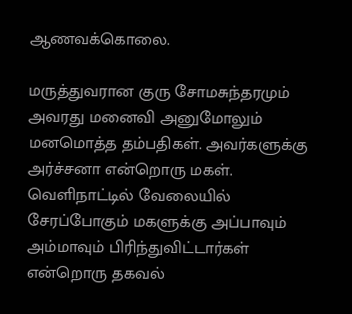ஆணவக்கொலை.

மருத்துவரான குரு சோமசுந்தரமும் அவரது மனைவி அனுமோலும் மனமொத்த தம்பதிகள். அவர்களுக்கு அர்ச்சனா என்றொரு மகள். வெளிநாட்டில் வேலையில் சேரப்போகும் மகளுக்கு அப்பாவும் அம்மாவும் பிரிந்துவிட்டார்கள் என்றொரு தகவல்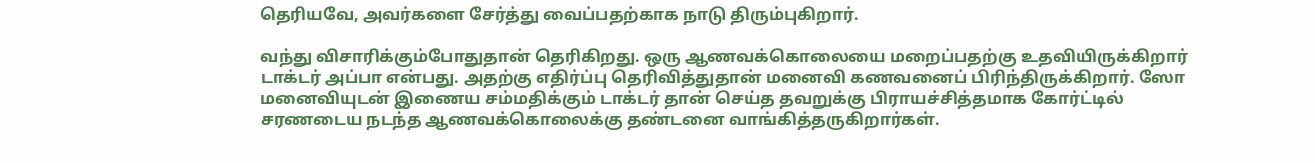தெரியவே, அவர்களை சேர்த்து வைப்பதற்காக நாடு திரும்புகிறார்.

வந்து விசாரிக்கும்போதுதான் தெரிகிறது. ஒரு ஆணவக்கொலையை மறைப்பதற்கு உதவியிருக்கிறார் டாக்டர் அப்பா என்பது. அதற்கு எதிர்ப்பு தெரிவித்துதான் மனைவி கணவனைப் பிரிந்திருக்கிறார். ஸோ மனைவியுடன் இணைய சம்மதிக்கும் டாக்டர் தான் செய்த தவறுக்கு பிராயச்சித்தமாக கோர்ட்டில் சரணடைய நடந்த ஆணவக்கொலைக்கு தண்டனை வாங்கித்தருகிறார்கள்.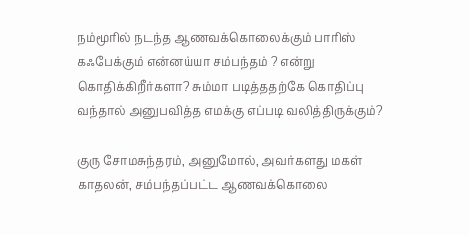நம்மூரில் நடந்த ஆணவக்கொலைக்கும் பாரிஸ் கஃபேக்கும் என்னய்யா சம்பந்தம் ? என்று கொதிக்கிறீர்களா? சும்மா படித்ததற்கே கொதிப்பு வந்தால் அனுபவித்த எமக்கு எப்படி வலித்திருக்கும்?

குரு சோமசுந்தரம், அனுமோல், அவர்களது மகள் காதலன், சம்பந்தப்பட்ட ஆணவக்கொலை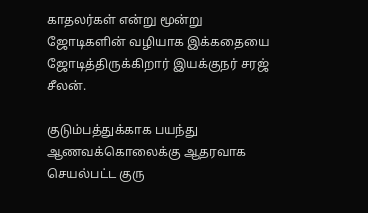காதலர்கள் என்று மூன்று ஜோடிகளின் வழியாக இக்கதையை ஜோடித்திருக்கிறார் இயக்குநர் சரஜ் சீலன்.

குடும்பத்துக்காக பயந்து ஆணவக்கொலைக்கு ஆதரவாக செயல்பட்ட குரு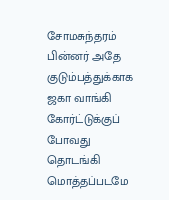சோமசுந்தரம் பின்னர் அதே குடும்பத்துக்காக ஜகா வாங்கி கோர்ட்டுக்குப் போவது தொடங்கி மொத்தப்படமே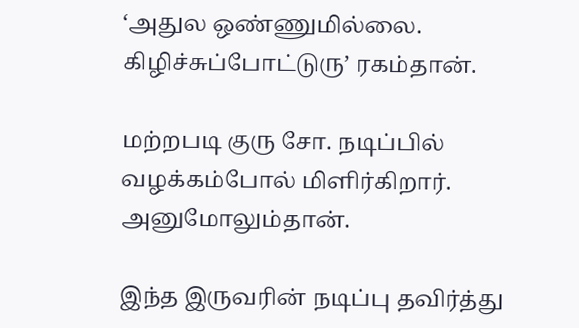‘அதுல ஒண்ணுமில்லை. கிழிச்சுப்போட்டுரு’ ரகம்தான்.

மற்றபடி குரு சோ. நடிப்பில் வழக்கம்போல் மிளிர்கிறார். அனுமோலும்தான்.

இந்த இருவரின் நடிப்பு தவிர்த்து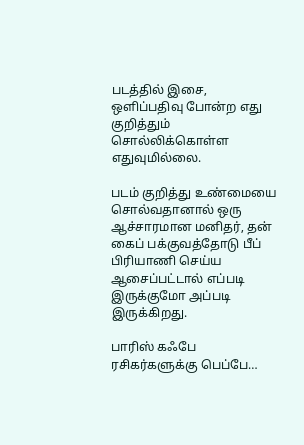படத்தில் இசை, ஒளிப்பதிவு போன்ற எது குறித்தும் சொல்லிக்கொள்ள எதுவுமில்லை.

படம் குறித்து உண்மையை சொல்வதானால் ஒரு ஆச்சாரமான மனிதர், தன் கைப் பக்குவத்தோடு பீப் பிரியாணி செய்ய ஆசைப்பட்டால் எப்படி இருக்குமோ அப்படி இருக்கிறது.

பாரிஸ் கஃபே ரசிகர்களுக்கு பெப்பே…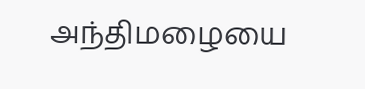அந்திமழையை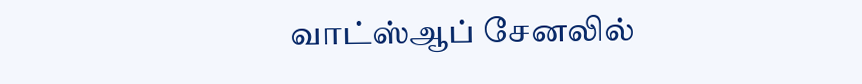வாட்ஸ்ஆப் சேனலில்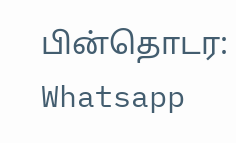பின்தொடர: Whatsapp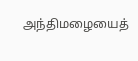அந்திமழையைத்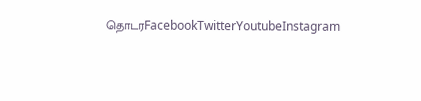தொடரFacebookTwitterYoutubeInstagram